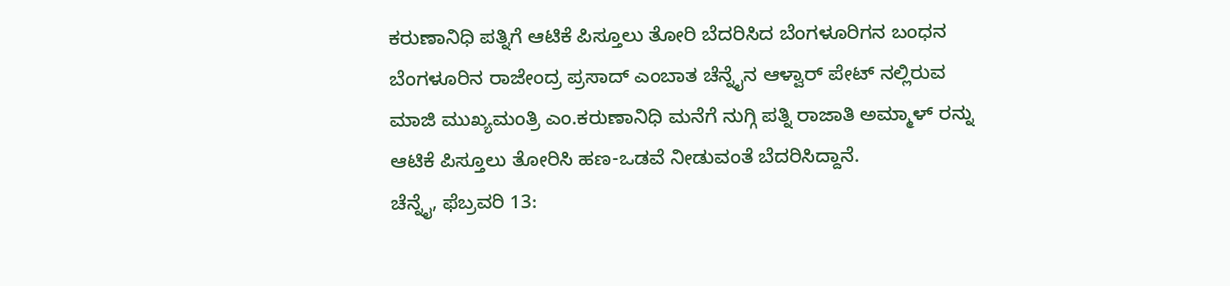ಕರುಣಾನಿಧಿ ಪತ್ನಿಗೆ ಆಟಿಕೆ ಪಿಸ್ತೂಲು ತೋರಿ ಬೆದರಿಸಿದ ಬೆಂಗಳೂರಿಗನ ಬಂಧನ
ಬೆಂಗಳೂರಿನ ರಾಜೇಂದ್ರ ಪ್ರಸಾದ್ ಎಂಬಾತ ಚೆನ್ನೈನ ಆಳ್ವಾರ್ ಪೇಟ್ ನಲ್ಲಿರುವ ಮಾಜಿ ಮುಖ್ಯಮಂತ್ರಿ ಎಂ.ಕರುಣಾನಿಧಿ ಮನೆಗೆ ನುಗ್ಗಿ ಪತ್ನಿ ರಾಜಾತಿ ಅಮ್ಮಾಳ್ ರನ್ನು ಆಟಿಕೆ ಪಿಸ್ತೂಲು ತೋರಿಸಿ ಹಣ-ಒಡವೆ ನೀಡುವಂತೆ ಬೆದರಿಸಿದ್ದಾನೆ.
ಚೆನ್ನೈ, ಫೆಬ್ರವರಿ 13: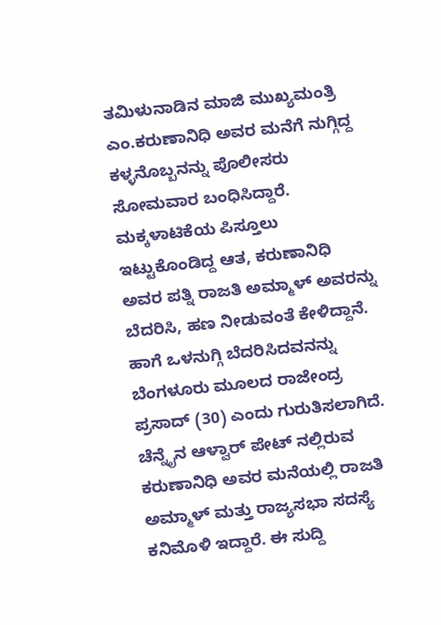ತಮಿಳುನಾಡಿನ ಮಾಜಿ ಮುಖ್ಯಮಂತ್ರಿ ಎಂ.ಕರುಣಾನಿಧಿ ಅವರ ಮನೆಗೆ ನುಗ್ಗಿದ್ದ ಕಳ್ಳನೊಬ್ಬನನ್ನು ಪೊಲೀಸರು ಸೋಮವಾರ ಬಂಧಿಸಿದ್ದಾರೆ. ಮಕ್ಕಳಾಟಿಕೆಯ ಪಿಸ್ತೂಲು ಇಟ್ಟುಕೊಂಡಿದ್ದ ಆತ, ಕರುಣಾನಿಧಿ ಅವರ ಪತ್ನಿ ರಾಜತಿ ಅಮ್ಮಾಳ್ ಅವರನ್ನು ಬೆದರಿಸಿ, ಹಣ ನೀಡುವಂತೆ ಕೇಳಿದ್ದಾನೆ.
ಹಾಗೆ ಒಳನುಗ್ಗಿ ಬೆದರಿಸಿದವನನ್ನು ಬೆಂಗಳೂರು ಮೂಲದ ರಾಜೇಂದ್ರ ಪ್ರಸಾದ್ (30) ಎಂದು ಗುರುತಿಸಲಾಗಿದೆ. ಚೆನ್ನೈನ ಆಳ್ವಾರ್ ಪೇಟ್ ನಲ್ಲಿರುವ ಕರುಣಾನಿಧಿ ಅವರ ಮನೆಯಲ್ಲಿ ರಾಜತಿ ಅಮ್ಮಾಳ್ ಮತ್ತು ರಾಜ್ಯಸಭಾ ಸದಸ್ಯೆ ಕನಿಮೊಳಿ ಇದ್ದಾರೆ. ಈ ಸುದ್ದಿ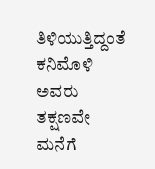ತಿಳಿಯುತ್ತಿದ್ದಂತೆ ಕನಿಮೊಳಿ ಅವರು ತಕ್ಷಣವೇ ಮನೆಗೆ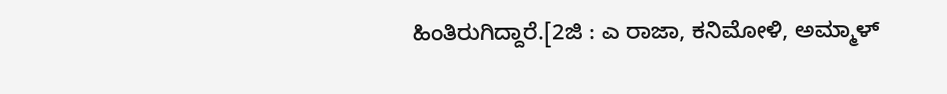ಹಿಂತಿರುಗಿದ್ದಾರೆ.[2ಜಿ : ಎ ರಾಜಾ, ಕನಿಮೋಳಿ, ಅಮ್ಮಾಳ್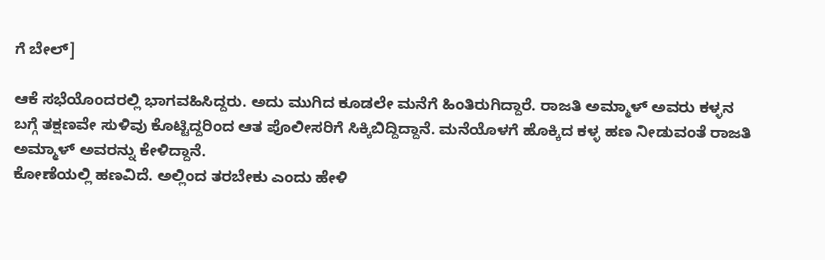ಗೆ ಬೇಲ್]

ಆಕೆ ಸಭೆಯೊಂದರಲ್ಲಿ ಭಾಗವಹಿಸಿದ್ದರು. ಅದು ಮುಗಿದ ಕೂಡಲೇ ಮನೆಗೆ ಹಿಂತಿರುಗಿದ್ದಾರೆ. ರಾಜತಿ ಅಮ್ಮಾಳ್ ಅವರು ಕಳ್ಳನ ಬಗ್ಗೆ ತಕ್ಷಣವೇ ಸುಳಿವು ಕೊಟ್ಟಿದ್ದರಿಂದ ಆತ ಪೊಲೀಸರಿಗೆ ಸಿಕ್ಕಿಬಿದ್ದಿದ್ದಾನೆ. ಮನೆಯೊಳಗೆ ಹೊಕ್ಕಿದ ಕಳ್ಳ ಹಣ ನೀಡುವಂತೆ ರಾಜತಿ ಅಮ್ಮಾಳ್ ಅವರನ್ನು ಕೇಳಿದ್ದಾನೆ.
ಕೋಣೆಯಲ್ಲಿ ಹಣವಿದೆ. ಅಲ್ಲಿಂದ ತರಬೇಕು ಎಂದು ಹೇಳಿ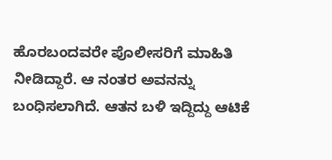ಹೊರಬಂದವರೇ ಪೊಲೀಸರಿಗೆ ಮಾಹಿತಿ ನೀಡಿದ್ದಾರೆ. ಆ ನಂತರ ಅವನನ್ನು ಬಂಧಿಸಲಾಗಿದೆ. ಆತನ ಬಳಿ ಇದ್ದಿದ್ದು ಆಟಿಕೆ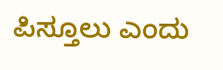ಪಿಸ್ತೂಲು ಎಂದು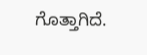ಗೊತ್ತಾಗಿದೆ.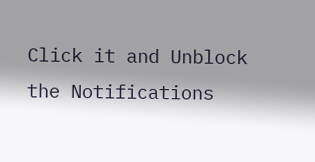Click it and Unblock the Notifications